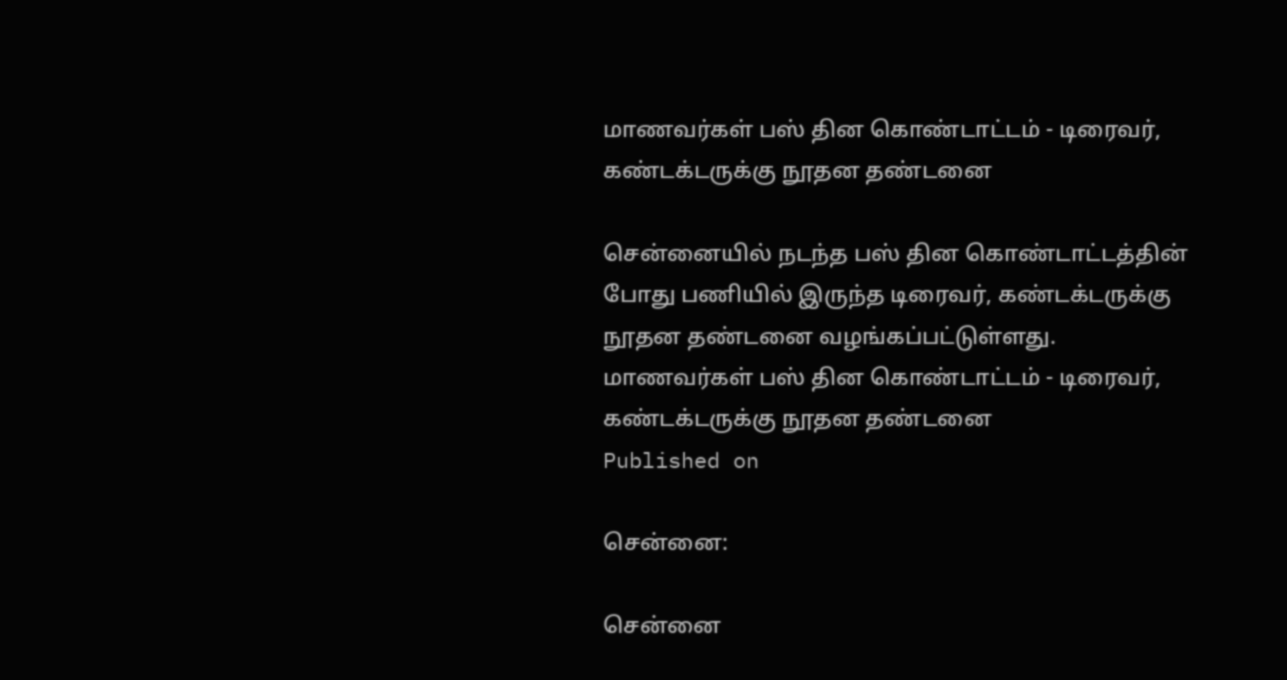மாணவர்கள் பஸ் தின கொண்டாட்டம் - டிரைவர், கண்டக்டருக்கு நூதன தண்டனை

சென்னையில் நடந்த பஸ் தின கொண்டாட்டத்தின் போது பணியில் இருந்த டிரைவர், கண்டக்டருக்கு நூதன தண்டனை வழங்கப்பட்டுள்ளது.
மாணவர்கள் பஸ் தின கொண்டாட்டம் - டிரைவர், கண்டக்டருக்கு நூதன தண்டனை
Published on

சென்னை:

சென்னை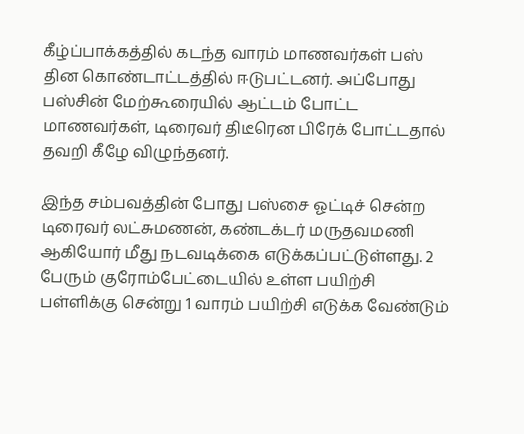கீழ்ப்பாக்கத்தில் கடந்த வாரம் மாணவர்கள் பஸ் தின கொண்டாட்டத்தில் ஈடுபட்டனர். அப்போது பஸ்சின் மேற்கூரையில் ஆட்டம் போட்ட மாணவர்கள், டிரைவர் திடீரென பிரேக் போட்டதால் தவறி கீழே விழுந்தனர்.

இந்த சம்பவத்தின் போது பஸ்சை ஓட்டிச் சென்ற டிரைவர் லட்சுமணன், கண்டக்டர் மருதவமணி ஆகியோர் மீது நடவடிக்கை எடுக்கப்பட்டுள்ளது. 2 பேரும் குரோம்பேட்டையில் உள்ள பயிற்சி பள்ளிக்கு சென்று 1 வாரம் பயிற்சி எடுக்க வேண்டும்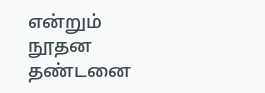என்றும் நூதன தண்டனை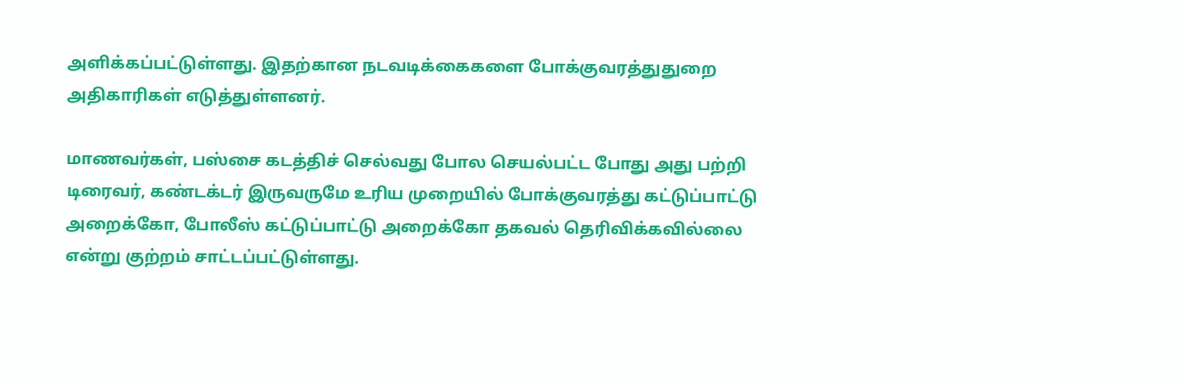அளிக்கப்பட்டுள்ளது. இதற்கான நடவடிக்கைகளை போக்குவரத்துதுறை அதிகாரிகள் எடுத்துள்ளனர்.

மாணவர்கள், பஸ்சை கடத்திச் செல்வது போல செயல்பட்ட போது அது பற்றி டிரைவர், கண்டக்டர் இருவருமே உரிய முறையில் போக்குவரத்து கட்டுப்பாட்டு அறைக்கோ, போலீஸ் கட்டுப்பாட்டு அறைக்கோ தகவல் தெரிவிக்கவில்லை என்று குற்றம் சாட்டப்பட்டுள்ளது.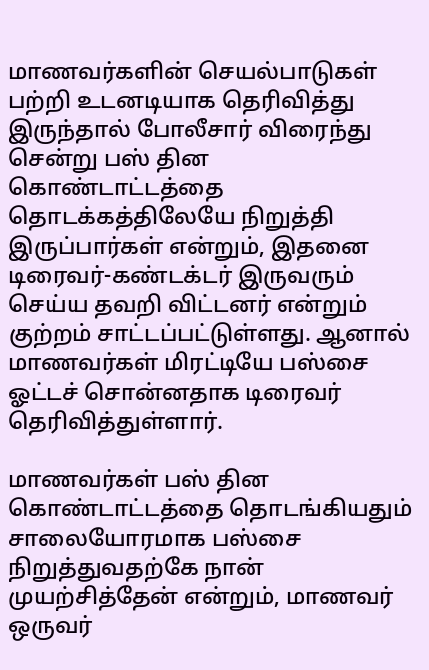மாணவர்களின் செயல்பாடுகள் பற்றி உடனடியாக தெரிவித்து இருந்தால் போலீசார் விரைந்து சென்று பஸ் தின கொண்டாட்டத்தை தொடக்கத்திலேயே நிறுத்தி இருப்பார்கள் என்றும், இதனை டிரைவர்-கண்டக்டர் இருவரும் செய்ய தவறி விட்டனர் என்றும் குற்றம் சாட்டப்பட்டுள்ளது. ஆனால் மாணவர்கள் மிரட்டியே பஸ்சை ஓட்டச் சொன்னதாக டிரைவர் தெரிவித்துள்ளார்.

மாணவர்கள் பஸ் தின கொண்டாட்டத்தை தொடங்கியதும் சாலையோரமாக பஸ்சை நிறுத்துவதற்கே நான் முயற்சித்தேன் என்றும், மாணவர் ஒருவர்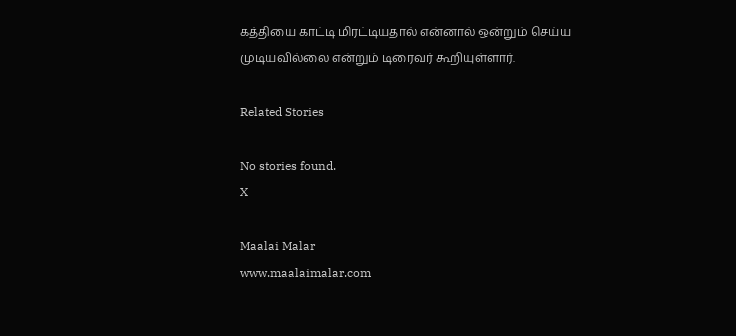கத்தியை காட்டி மிரட்டியதால் என்னால் ஒன்றும் செய்ய முடியவில்லை என்றும் டிரைவர் கூறியுள்ளார்.

Related Stories

No stories found.
X

Maalai Malar
www.maalaimalar.com